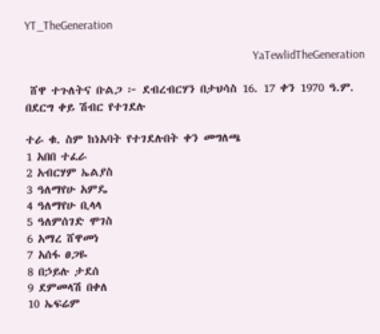YT_TheGeneration

                                                                            YaTewlidTheGeneration

 ሸዋ ተጉለትና ቡልጋ ፦ ደብረብርሃን በታህሳስ 16. 17 ቀን 1970 ዓ.ም. በደርግ ቀይ ሽብር የተገደሉ

ተራ ቁ. ስም ከነአባት የተገደሉበት ቀን መግለጫ
1 አበበ ተፈራ
2 አብርሃም ኤልያስ
3 ዓለማየሁ አምዴ
4 ዓለማየሁ ቢላላ
5 ዓለምሰገድ ሞገስ
6 አማረ ሸዋመነ
7 አሰፋ ፀጋዬ
8 በኃይሉ ታደሰ
9 ደምመላሽ በቀለ
10 ኤፍሬም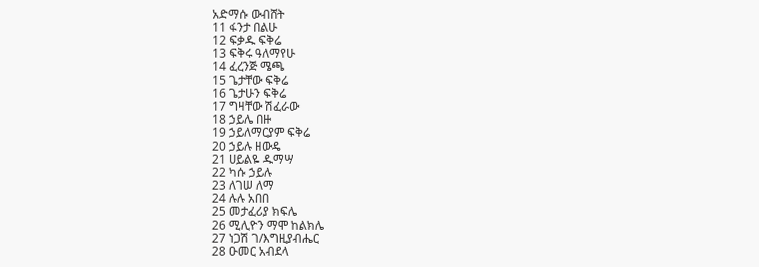አድማሱ ውብሸት
11 ፋንታ በልሁ
12 ፍቃዱ ፍቅሬ
13 ፍቅሩ ዓለማየሁ
14 ፈረንጅ ሜጫ
15 ጌታቸው ፍቅሬ
16 ጌታሁን ፍቅሬ
17 ግዛቸው ሽፈራው
18 ኃይሌ በዙ
19 ኃይለማርያም ፍቅሬ
20 ኃይሉ ዘውዴ
21 ሀይልዬ ዱማሣ
22 ካሱ ኃይሉ
23 ለገሠ ለማ
24 ሉሉ አበበ
25 መታፈሪያ ክፍሌ
26 ሚሊዮን ማሞ ከልክሌ
27 ነጋሽ ገ/እግዚያብሔር
28 ዑመር አብደላ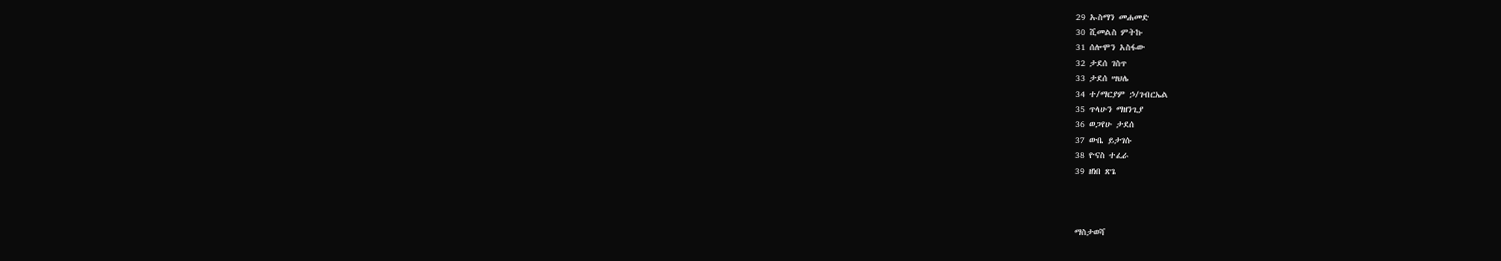29 ኡስማን መሐመድ
30 ሺመልስ ምትኩ
31 ሰሎሞን አስፋው
32 ታደሰ ገስጥ
33 ታደሰ ሣህሌ
34 ተ/ማርያም ኃ/ገብርኤል
35 ጥላሁን ማዘንጊያ
36 ወጋየሁ ታደሰ
37 ውቤ ይታገሱ
38 ዮናስ ተፈራ
39 ዘነበ ጽጌ



ማስታወሻ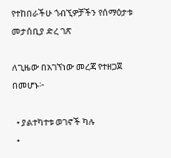የተከበራችሁ ጎብኚዎቻችን የሰማዕታቱ መታሰቢያ ድረ ገጽ

ለጊዜው በአገኘነው መረጃ የተዘጋጀ በመሆኑ፦

  • ያልተካተቱ ወገኖች ካሉ
  •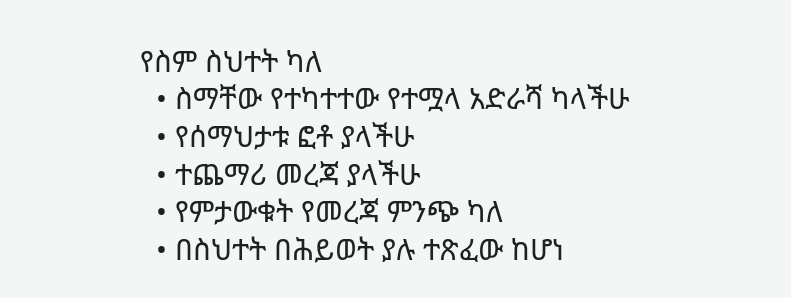የስም ስህተት ካለ
  • ስማቸው የተካተተው የተሟላ አድራሻ ካላችሁ
  • የሰማህታቱ ፎቶ ያላችሁ
  • ተጨማሪ መረጃ ያላችሁ
  • የምታውቁት የመረጃ ምንጭ ካለ
  • በስህተት በሕይወት ያሉ ተጽፈው ከሆነ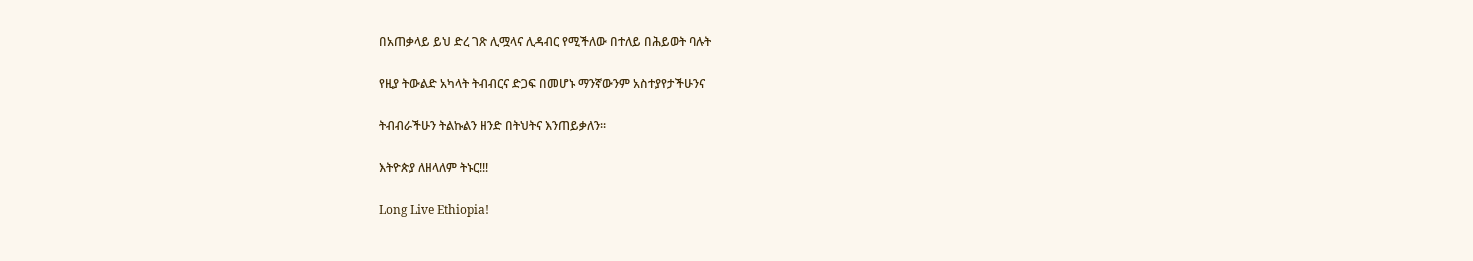በአጠቃላይ ይህ ድረ ገጽ ሊሟላና ሊዳብር የሚችለው በተለይ በሕይወት ባሉት

የዚያ ትውልድ አካላት ትብብርና ድጋፍ በመሆኑ ማንኛውንም አስተያየታችሁንና

ትብብራችሁን ትልኩልን ዘንድ በትህትና እንጠይቃለን።

እትዮጵያ ለዘላለም ትኑር!!!

Long Live Ethiopia!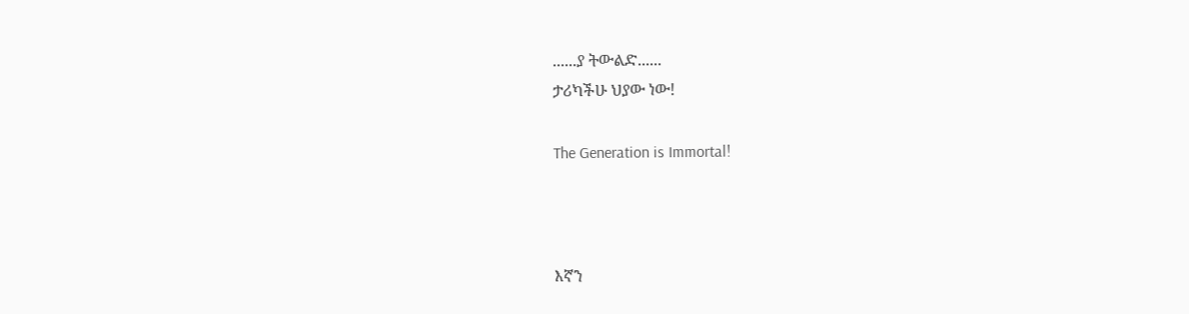......ያ ትውልድ......
ታሪካችሁ ህያው ነው!

The Generation is Immortal!



እኛን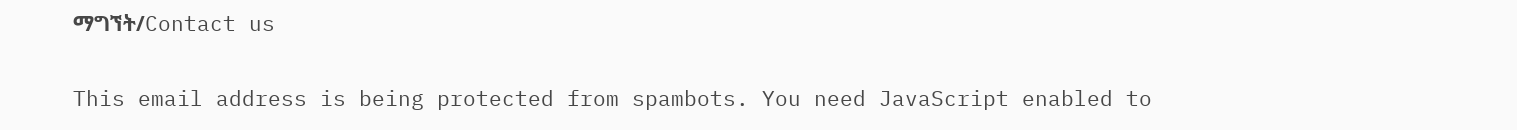ማግኘት/Contact us

This email address is being protected from spambots. You need JavaScript enabled to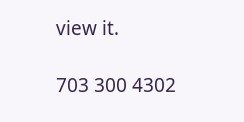view it.

703 300 4302